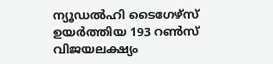ന്യൂഡൽഹി ടൈഗേഴ്സ് ഉയര്‍ത്തിയ 193 റൺസ് വിജയലക്ഷ്യം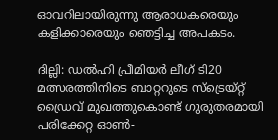ഓവറിലായിരുന്നു ആരാധകരെയും കളിക്കാരെയും ഞെട്ടിച്ച അപകടം.

ദില്ലി: ഡൽഹി പ്രീമിയർ ലീഗ് ടി20 മത്സരത്തിനിടെ ബാറ്ററുടെ സ്ട്രെയ്റ്റ് ഡ്രൈവ് മുഖത്തുകൊണ്ട് ഗുരുതരമായി പരിക്കേറ്റ ഓൺ-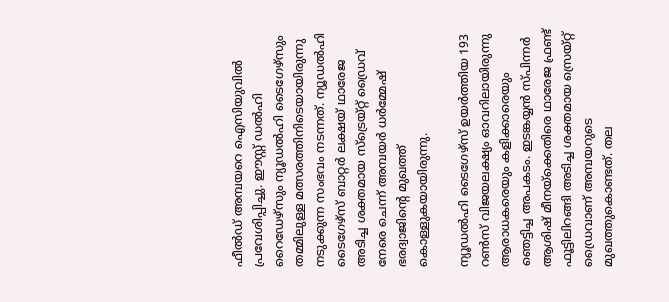ഫീൽഡ് അമ്പയറെ ഐസിയുവില്‍ പ്രവേശിപ്പിച്ചു. ഈസ്റ്റ് ഡൽഹി റൈഡേഴ്സും ന്യൂഡൽഹി ടൈഗേഴ്സും തമ്മിലുള്ള മത്സരത്തിനിടെയായിരുന്നു നടുക്കുന്ന സംഭവം നടന്നത്. ന്യൂഡൽഹി ടൈഗേഴ്സ് ബാറ്റർ ലക്ഷയ് ഥാരേജ അടിച്ച ശക്തമായ സ്ട്രെയ്റ്റ് ഡ്രൈവ് നേരെ ചെന്ന് അമ്പയർ ധർമ്മേഷ് ഭരദ്വാജിന്‍റെ മുഖത്ത് കൊള്ളുകയായിരുന്നു.

ന്യൂഡൽഹി ടൈഗേഴ്സ് ഉയര്‍ത്തിയ 193 റൺസ് വിജയലക്ഷ്യം ഓവറിലായിരുന്നു ആരാധകരെയും കളിക്കാരെയും ഞെട്ടിച്ച അപകടം. ഇടങ്കയ്യൻ സ്പിന്നർ ആശിഷ് മീനയ്‌ക്കെതിരെ ഥാരേജ ഫ്രണ്ട് ഫൂട്ടിലിറങ്ങി അടിച്ച ശക്തമായ സ്രെയ്റ്റ് ഡ്രൈവാണ് അമ്പയറുടെ മുഖത്തുകൊണ്ടത്. തല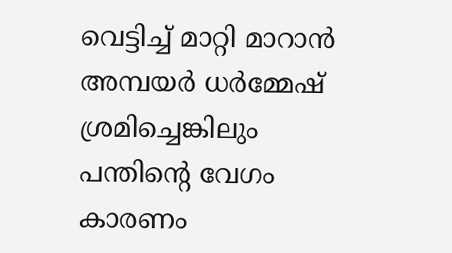വെട്ടിച്ച് മാറ്റി മാറാൻ അമ്പയർ ധർമ്മേഷ് ശ്രമിച്ചെങ്കിലും പന്തിന്‍റെ വേഗം കാരണം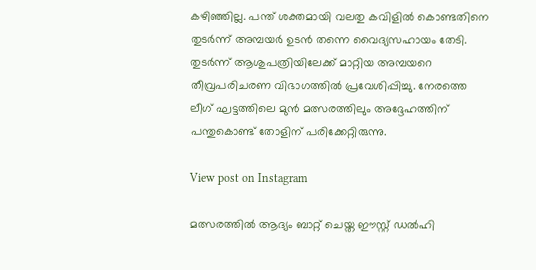കഴിഞ്ഞില്ല. പന്ത് ശക്തമായി വലതു കവിളിൽ കൊണ്ടതിനെ തുടർന്ന് അമ്പയർ ഉടൻ തന്നെ വൈദ്യസഹായം തേടി. തുടര്‍ന്ന് ആശുപത്രിയിലേക്ക് മാറ്റിയ അമ്പയറെ തീവ്രപരിചരണ വിഭാഗത്തിൽ പ്രവേശിപ്പിച്ചു. നേരത്തെ ലീഗ് ഘട്ടത്തിലെ മുൻ മത്സരത്തിലും അദ്ദേഹത്തിന് പന്തുകൊണ്ട് തോളിന് പരിക്കേറ്റിരുന്നു.

View post on Instagram

മത്സരത്തിൽ ആദ്യം ബാറ്റ് ചെയ്ത ഈസ്റ്റ് ഡൽഹി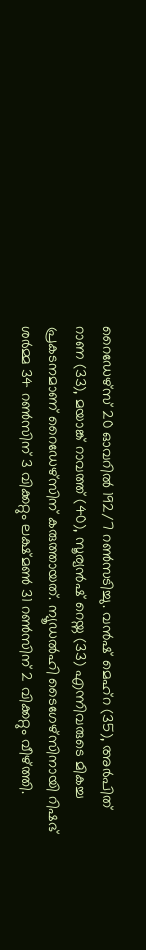റൈഡേഴ്സ് 20 ഓവറിൽ 192/7 റണ്‍സടിച്ചു. വൻഷ് മെഹ്റ (35), അർപിത് റാണ (33), മയാങ്ക് റാവത്ത് (40), സൂര്യൻഷ് റെയ്ന (33) എന്നിവരുടെ മികച്ച പ്രകടനമാണ് റൈഡേഴ്സിന് കരുത്തായത്. ന്യൂഡൽഹി ടൈഗേഴ്സിനായി റിഷഭ് ശർമ്മ 34 റൺസിന് 3 വിക്കറ്റും ലക്ഷ്മൺ 31 റൺസിന് 2 വിക്കറ്റും വീഴ്ത്തി.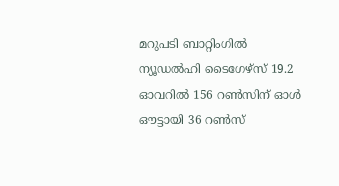മറുപടി ബാറ്റിംഗില്‍ ന്യൂഡല്‍ഹി ടൈഗേഴ്സ് 19.2 ഓവറില്‍ 156 റണ്‍സിന് ഓള്‍ ഔട്ടായി 36 റണ്‍സ്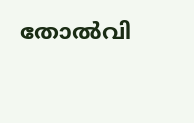തോല്‍വി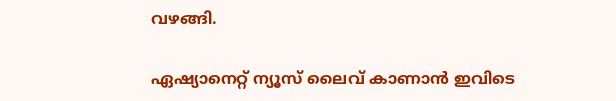വഴങ്ങി.

ഏഷ്യാനെറ്റ് ന്യൂസ് ലൈവ് കാണാന്‍ ഇവിടെ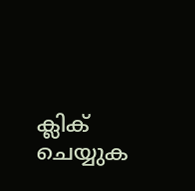ക്ലിക് ചെയ്യുക